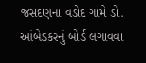જસદણના વડોદ ગામે ડો. આંબેડકરનું બોર્ડ લગાવવા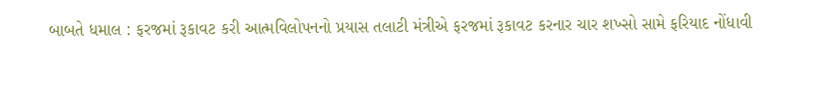બાબતે ધમાલ : ફરજમાં રૂકાવટ કરી આત્મવિલોપનનો પ્રયાસ તલાટી મંત્રીએ ફરજમાં રૂકાવટ કરનાર ચાર શખ્સો સામે ફરિયાદ નોંધાવી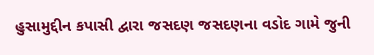હુસામુદ્દીન કપાસી દ્વારા જસદણ જસદણના વડોદ ગામે જુની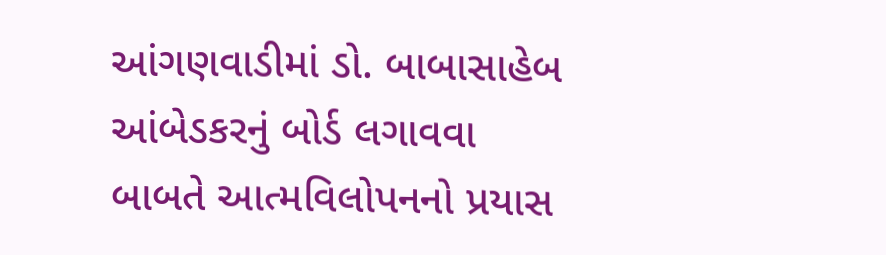આંગણવાડીમાં ડો. બાબાસાહેબ આંબેડકરનું બોર્ડ લગાવવા બાબતે આત્મવિલોપનનો પ્રયાસ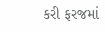કરી ફરજમાં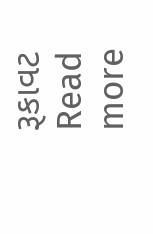રૂકાવટ
Read more